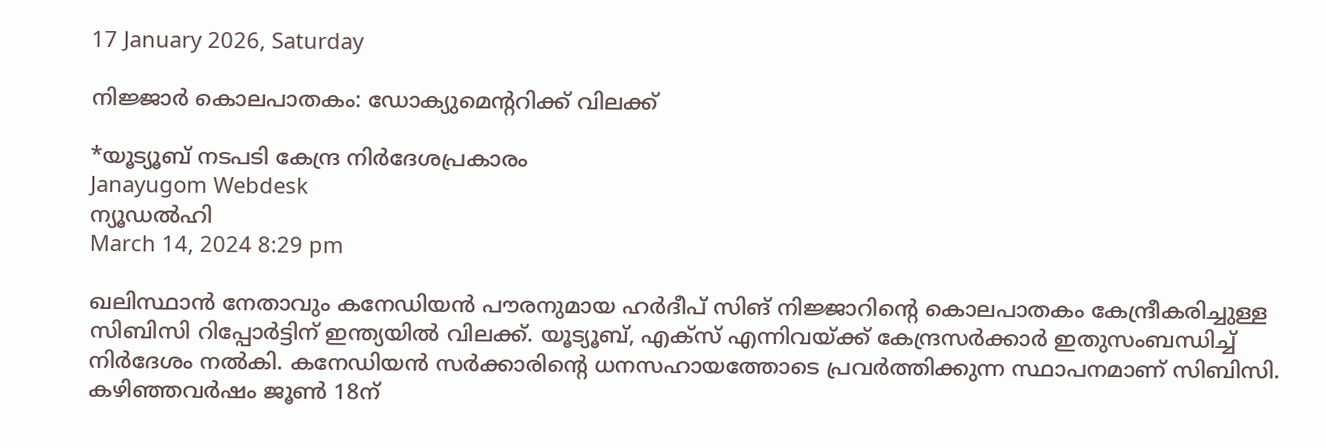17 January 2026, Saturday

നിജ്ജാർ കൊലപാതകം: ഡോക്യുമെന്ററിക്ക് വിലക്ക്

*യൂട്യൂബ് നടപടി കേന്ദ്ര നിർദേശപ്രകാരം
Janayugom Webdesk
ന്യൂഡല്‍ഹി
March 14, 2024 8:29 pm

ഖലിസ്ഥാന്‍ നേതാവും കനേഡിയൻ പൗരനുമായ ഹർദീപ് സിങ് നിജ്ജാറിന്റെ കൊലപാതകം കേന്ദ്രീകരിച്ചുള്ള സിബിസി റിപ്പോർട്ടിന് ഇന്ത്യയിൽ വിലക്ക്. യൂട്യൂബ്, എക്സ് എന്നിവയ്ക്ക് കേന്ദ്രസര്‍ക്കാര്‍ ഇതുസംബന്ധിച്ച് നിര്‍ദേശം നല്‍കി. കനേഡിയന്‍ സർക്കാരിന്റെ ധനസഹായത്തോടെ പ്രവർത്തിക്കുന്ന സ്ഥാപനമാണ് സിബിസി. കഴിഞ്ഞവർഷം ജൂണ്‍ 18ന്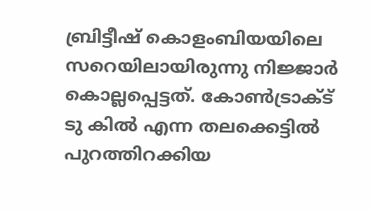ബ്രിട്ടീഷ് കൊളംബിയയിലെ സറെയിലായിരുന്നു നിജ്ജാർ കൊല്ലപ്പെട്ടത്. കോണ്‍ട്രാക്ട് ടു കില്‍ എന്ന തലക്കെട്ടില്‍ പുറത്തിറക്കിയ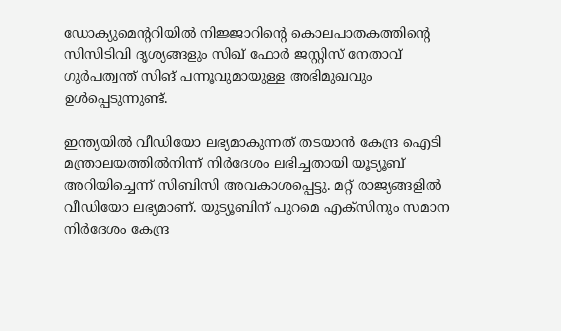ഡോക്യുമെന്ററിയില്‍ നിജ്ജാറിന്റെ കൊലപാതകത്തിന്റെ സിസിടിവി ദൃശ്യങ്ങളും സിഖ് ഫോർ ജസ്റ്റിസ് നേതാവ് ഗുർപത്വന്ത് സിങ് പന്നൂവുമായുള്ള അഭിമുഖവും ഉള്‍പ്പെടുന്നുണ്ട്.

ഇന്ത്യയില്‍ വീഡിയോ ലഭ്യമാകുന്നത് തടയാന്‍ കേന്ദ്ര ഐടി മന്ത്രാലയത്തില്‍നിന്ന് നിർദേശം ലഭിച്ചതായി യൂട്യൂബ് അറിയിച്ചെന്ന് സിബിസി അവകാശപ്പെട്ടു. മറ്റ് രാജ്യങ്ങളില്‍ വീഡിയോ ലഭ്യമാണ്. യുട്യൂബിന് പുറമെ എക്സിനും സമാന നിർദേശം കേന്ദ്ര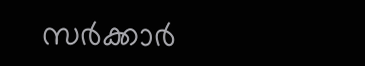സർക്കാർ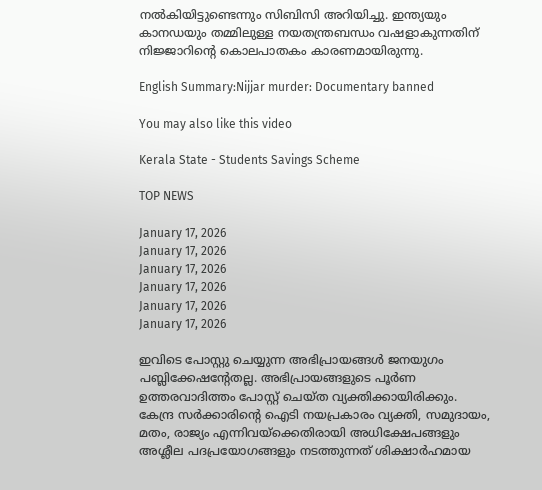നല്‍കിയിട്ടുണ്ടെന്നും സിബിസി അറിയിച്ചു. ഇന്ത്യയും കാനഡയും തമ്മിലുള്ള നയതന്ത്രബന്ധം വഷളാകുന്നതിന് നിജ്ജാറിന്റെ കൊലപാതകം കാരണമായിരുന്നു.

English Summary:Nijjar murder: Documentary banned

You may also like this video

Kerala State - Students Savings Scheme

TOP NEWS

January 17, 2026
January 17, 2026
January 17, 2026
January 17, 2026
January 17, 2026
January 17, 2026

ഇവിടെ പോസ്റ്റു ചെയ്യുന്ന അഭിപ്രായങ്ങള്‍ ജനയുഗം പബ്ലിക്കേഷന്റേതല്ല. അഭിപ്രായങ്ങളുടെ പൂര്‍ണ ഉത്തരവാദിത്തം പോസ്റ്റ് ചെയ്ത വ്യക്തിക്കായിരിക്കും. കേന്ദ്ര സര്‍ക്കാരിന്റെ ഐടി നയപ്രകാരം വ്യക്തി, സമുദായം, മതം, രാജ്യം എന്നിവയ്‌ക്കെതിരായി അധിക്ഷേപങ്ങളും അശ്ലീല പദപ്രയോഗങ്ങളും നടത്തുന്നത് ശിക്ഷാര്‍ഹമായ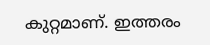കുറ്റമാണ്. ഇത്തരം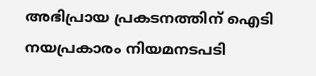അഭിപ്രായ പ്രകടനത്തിന് ഐടി നയപ്രകാരം നിയമനടപടി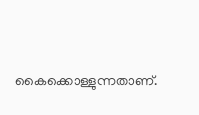കൈക്കൊള്ളുന്നതാണ്.